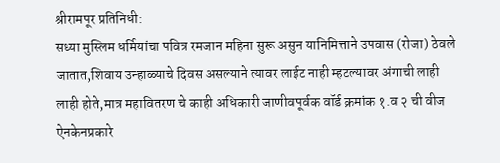श्रीरामपूर प्रतिनिधी:
सध्या मुस्लिम धर्मियांचा पवित्र रमजान महिना सुरू असुन यानिमित्ताने उपवास (रोजा) ठेवले जातात,शिवाय उन्हाळ्याचे दिवस असल्याने त्यावर लाईट नाही म्हटल्यावर अंगाची लाही लाही होते,मात्र महावितरण चे काही अधिकारी जाणीवपूर्वक वॉर्ड क्रमांक १.व २ ची वीज ऐनकेनप्रकारे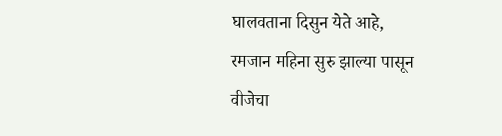घालवताना दिसुन येते आहे,
रमजान महिना सुरु झाल्या पासून वीजेचा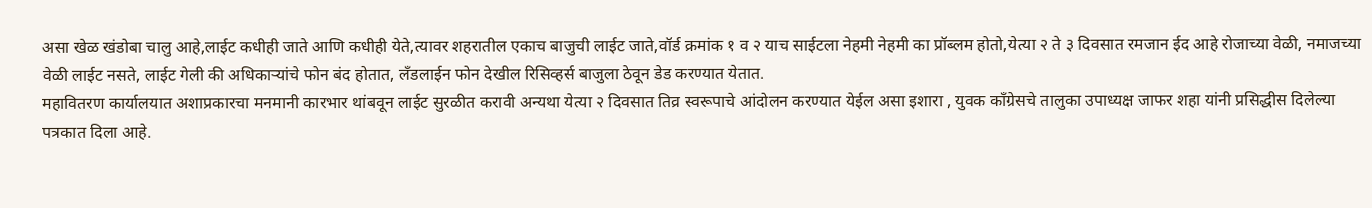असा खेळ खंडोबा चालु आहे,लाईट कधीही जाते आणि कधीही येते,त्यावर शहरातील एकाच बाजुची लाईट जाते,वॉर्ड क्रमांक १ व २ याच साईटला नेहमी नेहमी का प्रॉब्लम होतो,येत्या २ ते ३ दिवसात रमजान ईद आहे रोजाच्या वेळी, नमाजच्या वेळी लाईट नसते, लाईट गेली की अधिकाऱ्यांचे फोन बंद होतात, लॅंडलाईन फोन देखील रिसिव्हर्स बाजुला ठेवून डेड करण्यात येतात.
महावितरण कार्यालयात अशाप्रकारचा मनमानी कारभार थांबवून लाईट सुरळीत करावी अन्यथा येत्या २ दिवसात तिव्र स्वरूपाचे आंदोलन करण्यात येईल असा इशारा , युवक काँग्रेसचे तालुका उपाध्यक्ष जाफर शहा यांनी प्रसिद्धीस दिलेल्या पत्रकात दिला आहे.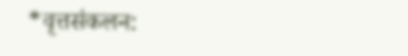*वृत्तसंकलन: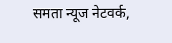समता न्यूज नेटवर्क,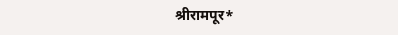श्रीरामपूर*